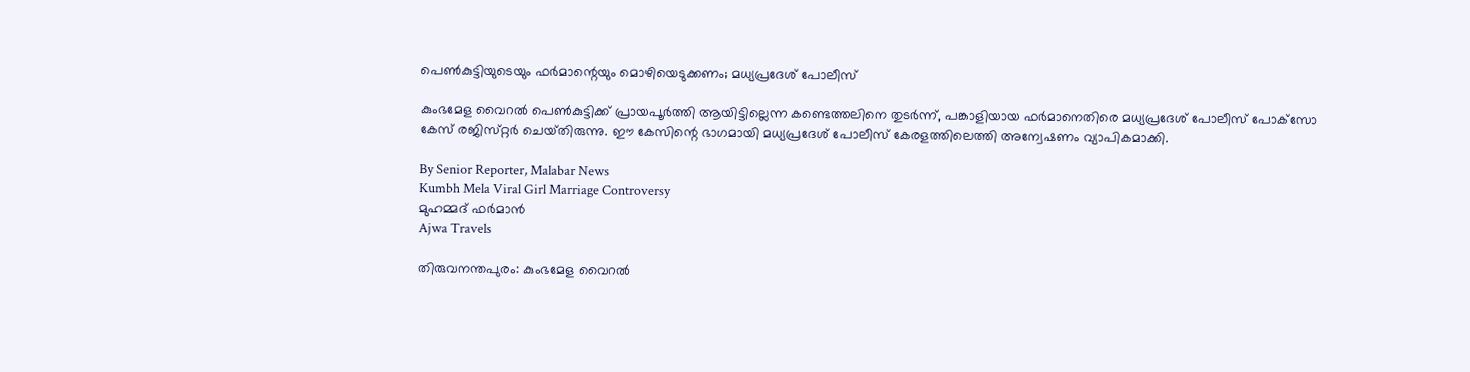പെൺകുട്ടിയുടെയും ഫർമാന്റെയും മൊഴിയെടുക്കണം; മധ്യപ്രദേശ് പോലീസ്

കുംഭമേള വൈറൽ പെൺകുട്ടിക്ക് പ്രായപൂർത്തി ആയിട്ടില്ലെന്ന കണ്ടെത്തലിനെ തുടർന്ന്, പങ്കാളിയായ ഫർമാനെതിരെ മധ്യപ്രദേശ് പോലീസ് പോക്‌സോ കേസ് രജിസ്‌റ്റർ ചെയ്‌തിരുന്നു. ഈ കേസിന്റെ ഭാഗമായി മധ്യപ്രദേശ് പോലീസ് കേരളത്തിലെത്തി അന്വേഷണം വ്യാപികമാക്കി.

By Senior Reporter, Malabar News
Kumbh Mela Viral Girl Marriage Controversy
മുഹമ്മദ് ഫർമാൻ
Ajwa Travels

തിരുവനന്തപുരം: കുംഭമേള വൈറൽ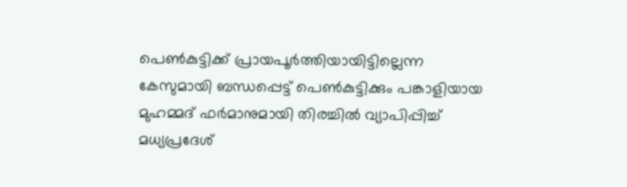പെൺകുട്ടിക്ക് പ്രായപൂർത്തിയായിട്ടില്ലെന്ന കേസുമായി ബന്ധപ്പെട്ട് പെൺകുട്ടിക്കും പങ്കാളിയായ മുഹമ്മദ് ഫർമാനുമായി തിരച്ചിൽ വ്യാപിപ്പിച്ച് മധ്യപ്രദേശ്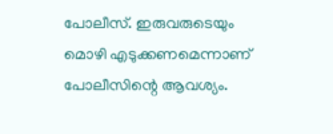പോലീസ്. ഇരുവരുടെയും മൊഴി എടുക്കണമെന്നാണ് പോലീസിന്റെ ആവശ്യം.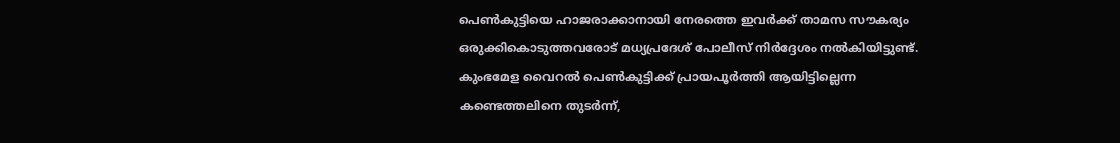പെൺകുട്ടിയെ ഹാജരാക്കാനായി നേരത്തെ ഇവർക്ക് താമസ സൗകര്യം ഒരുക്കികൊടുത്തവരോട് മധ്യപ്രദേശ് പോലീസ് നിർദ്ദേശം നൽകിയിട്ടുണ്ട്. കുംഭമേള വൈറൽ പെൺകുട്ടിക്ക് പ്രായപൂർത്തി ആയിട്ടില്ലെന്ന കണ്ടെത്തലിനെ തുടർന്ന്,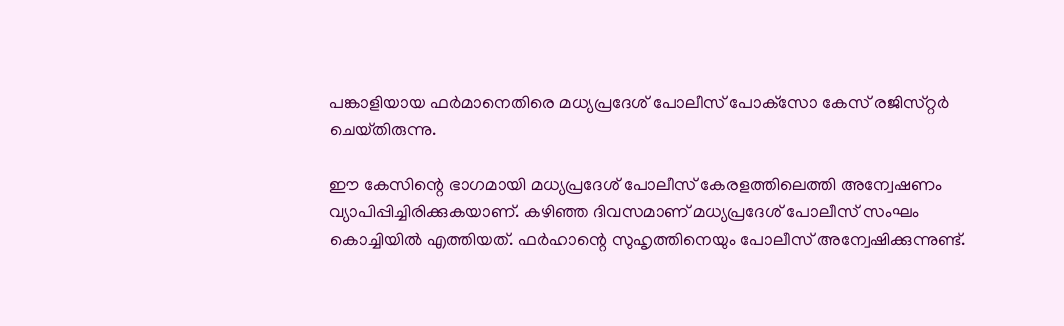പങ്കാളിയായ ഫർമാനെതിരെ മധ്യപ്രദേശ് പോലീസ് പോക്‌സോ കേസ് രജിസ്‌റ്റർ ചെയ്‌തിരുന്നു.

ഈ കേസിന്റെ ഭാഗമായി മധ്യപ്രദേശ് പോലീസ് കേരളത്തിലെത്തി അന്വേഷണം വ്യാപിപ്പിച്ചിരിക്കുകയാണ്. കഴിഞ്ഞ ദിവസമാണ് മധ്യപ്രദേശ് പോലീസ് സംഘം കൊച്ചിയിൽ എത്തിയത്. ഫർഹാന്റെ സുഹൃത്തിനെയും പോലീസ് അന്വേഷിക്കുന്നുണ്ട്.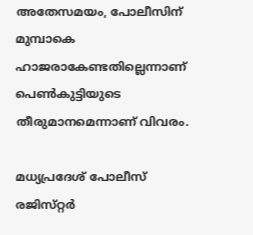അതേസമയം, പോലീസിന് മുമ്പാകെ ഹാജരാകേണ്ടതില്ലെന്നാണ് പെൺകുട്ടിയുടെ തീരുമാനമെന്നാണ് വിവരം.

മധ്യപ്രദേശ് പോലീസ് രജിസ്‌റ്റർ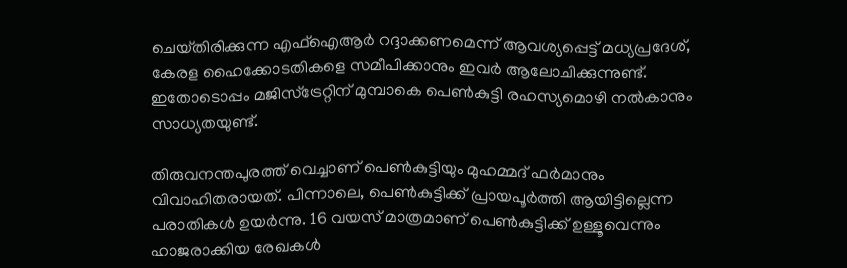ചെയ്‌തിരിക്കുന്ന എഫ്‌ഐആർ റദ്ദാക്കണമെന്ന് ആവശ്യപ്പെട്ട് മധ്യപ്രദേശ്, കേരള ഹൈക്കോടതികളെ സമീപിക്കാനും ഇവർ ആലോചിക്കുന്നുണ്ട്. ഇതോടൊപ്പം മജിസ്‌ട്രേറ്റിന് മുമ്പാകെ പെൺകുട്ടി രഹസ്യമൊഴി നൽകാനും സാധ്യതയുണ്ട്.

തിരുവനന്തപുരത്ത് വെച്ചാണ് പെൺകുട്ടിയും മുഹമ്മദ് ഫർമാനും വിവാഹിതരായത്. പിന്നാലെ, പെൺകുട്ടിക്ക് പ്രായപൂർത്തി ആയിട്ടില്ലെന്ന പരാതികൾ ഉയർന്നു. 16 വയസ് മാത്രമാണ് പെൺകുട്ടിക്ക് ഉള്ളൂവെന്നും ഹാജരാക്കിയ രേഖകൾ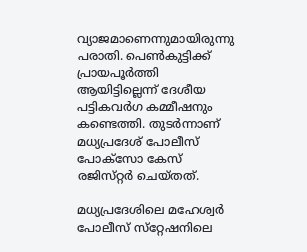വ്യാജമാണെന്നുമായിരുന്നു പരാതി. പെൺകുട്ടിക്ക് പ്രായപൂർത്തി ആയിട്ടില്ലെന്ന് ദേശീയ പട്ടികവർഗ കമ്മീഷനും കണ്ടെത്തി. തുടർന്നാണ് മധ്യപ്രദേശ് പോലീസ് പോക്‌സോ കേസ് രജിസ്‌റ്റർ ചെയ്‌തത്‌.

മധ്യപ്രദേശിലെ മഹേശ്വർ പോലീസ് സ്‌റ്റേഷനിലെ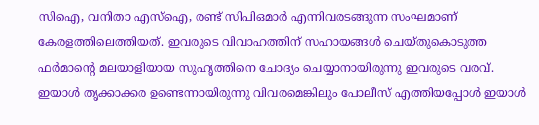സിഐ, വനിതാ എസ്‌ഐ, രണ്ട് സിപിഒമാർ എന്നിവരടങ്ങുന്ന സംഘമാണ് കേരളത്തിലെത്തിയത്. ഇവരുടെ വിവാഹത്തിന് സഹായങ്ങൾ ചെയ്‌തുകൊടുത്ത ഫർമാന്റെ മലയാളിയായ സുഹൃത്തിനെ ചോദ്യം ചെയ്യാനായിരുന്നു ഇവരുടെ വരവ്. ഇയാൾ തൃക്കാക്കര ഉണ്ടെന്നായിരുന്നു വിവരമെങ്കിലും പോലീസ് എത്തിയപ്പോൾ ഇയാൾ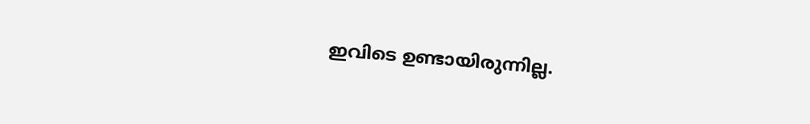ഇവിടെ ഉണ്ടായിരുന്നില്ല.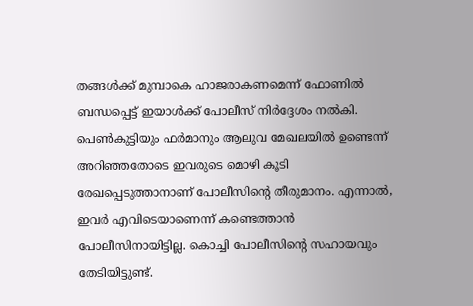തങ്ങൾക്ക് മുമ്പാകെ ഹാജരാകണമെന്ന് ഫോണിൽ ബന്ധപ്പെട്ട് ഇയാൾക്ക് പോലീസ് നിർദ്ദേശം നൽകി. പെൺകുട്ടിയും ഫർമാനും ആലുവ മേഖലയിൽ ഉണ്ടെന്ന് അറിഞ്ഞതോടെ ഇവരുടെ മൊഴി കൂടി രേഖപ്പെടുത്താനാണ് പോലീസിന്റെ തീരുമാനം. എന്നാൽ, ഇവർ എവിടെയാണെന്ന് കണ്ടെത്താൻ പോലീസിനായിട്ടില്ല. കൊച്ചി പോലീസിന്റെ സഹായവും തേടിയിട്ടുണ്ട്.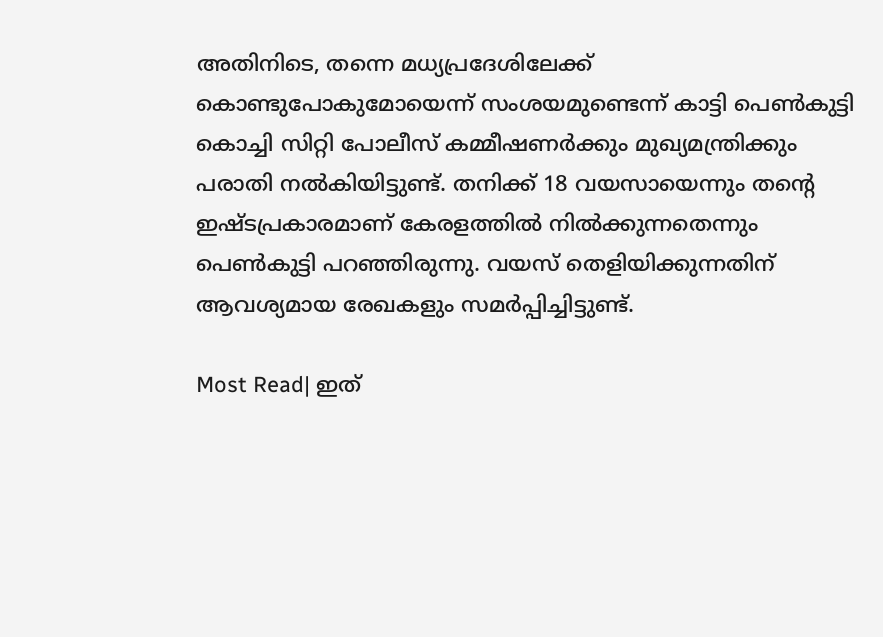അതിനിടെ, തന്നെ മധ്യപ്രദേശിലേക്ക് കൊണ്ടുപോകുമോയെന്ന് സംശയമുണ്ടെന്ന് കാട്ടി പെൺകുട്ടി കൊച്ചി സിറ്റി പോലീസ് കമ്മീഷണർക്കും മുഖ്യമന്ത്രിക്കും പരാതി നൽകിയിട്ടുണ്ട്. തനിക്ക് 18 വയസായെന്നും തന്റെ ഇഷ്‌ടപ്രകാരമാണ് കേരളത്തിൽ നിൽക്കുന്നതെന്നും പെൺകുട്ടി പറഞ്ഞിരുന്നു. വയസ് തെളിയിക്കുന്നതിന് ആവശ്യമായ രേഖകളും സമർപ്പിച്ചിട്ടുണ്ട്.

Most Read| ഇത്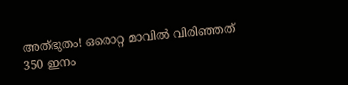അത്‌ഭുതം! ഒരൊറ്റ മാവിൽ വിരിഞ്ഞത് 350 ഇനം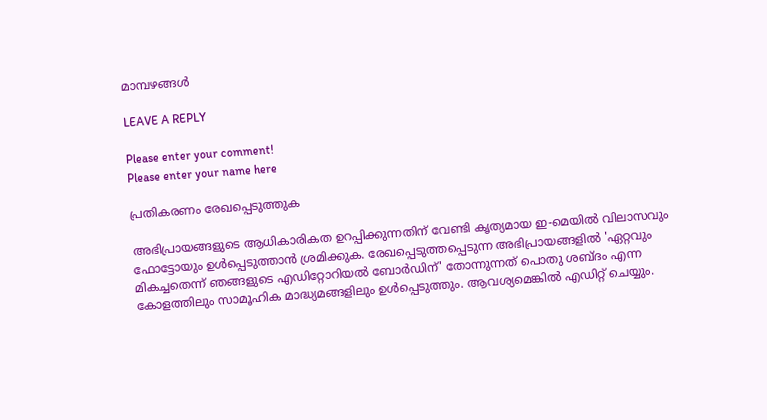മാമ്പഴങ്ങൾ

LEAVE A REPLY

Please enter your comment!
Please enter your name here

പ്രതികരണം രേഖപ്പെടുത്തുക

അഭിപ്രായങ്ങളുടെ ആധികാരികത ഉറപ്പിക്കുന്നതിന് വേണ്ടി കൃത്യമായ ഇ-മെയിൽ വിലാസവും ഫോട്ടോയും ഉൾപ്പെടുത്താൻ ശ്രമിക്കുക. രേഖപ്പെടുത്തപ്പെടുന്ന അഭിപ്രായങ്ങളിൽ 'ഏറ്റവും മികച്ചതെന്ന് ഞങ്ങളുടെ എഡിറ്റോറിയൽ ബോർഡിന്' തോന്നുന്നത് പൊതു ശബ്‌ദം എന്ന കോളത്തിലും സാമൂഹിക മാദ്ധ്യമങ്ങളിലും ഉൾപ്പെടുത്തും. ആവശ്യമെങ്കിൽ എഡിറ്റ് ചെയ്യും.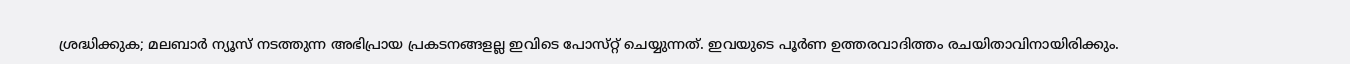ശ്രദ്ധിക്കുക; മലബാർ ന്യൂസ് നടത്തുന്ന അഭിപ്രായ പ്രകടനങ്ങളല്ല ഇവിടെ പോസ്‌റ്റ് ചെയ്യുന്നത്. ഇവയുടെ പൂർണ ഉത്തരവാദിത്തം രചയിതാവിനായിരിക്കും.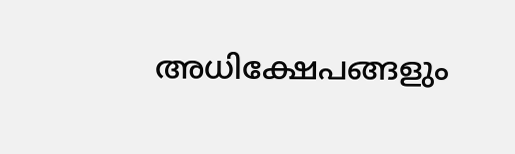അധിക്ഷേപങ്ങളും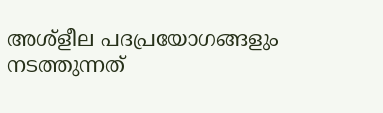അശ്‌ളീല പദപ്രയോഗങ്ങളും നടത്തുന്നത്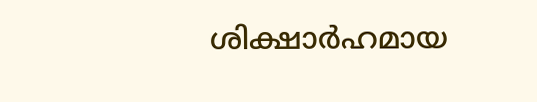ശിക്ഷാർഹമായ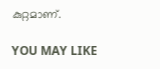കുറ്റമാണ്.

YOU MAY LIKE